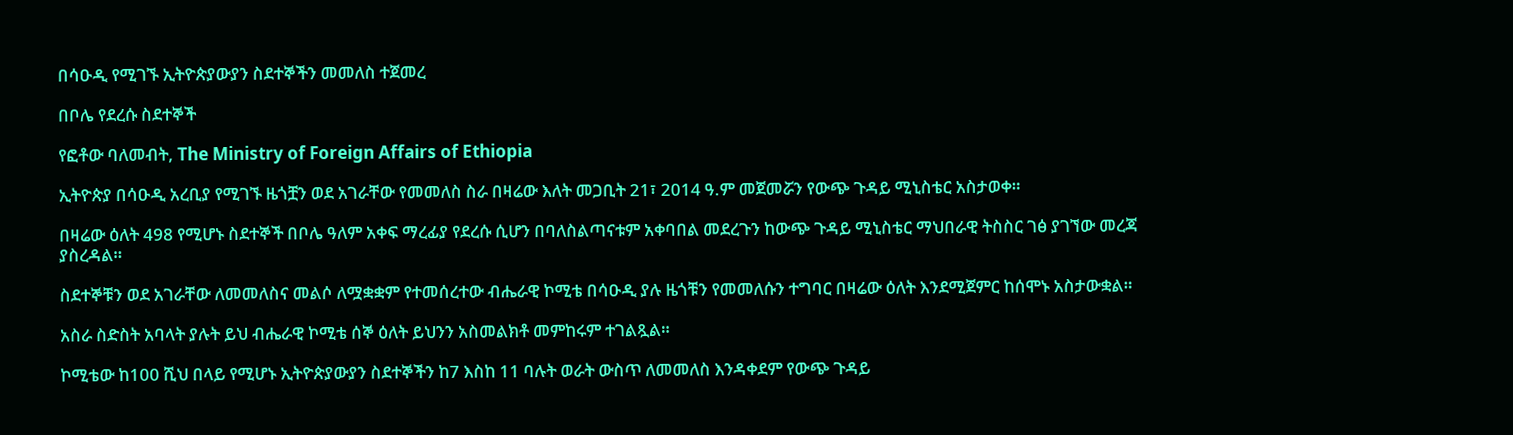በሳዑዲ የሚገኙ ኢትዮጵያውያን ስደተኞችን መመለስ ተጀመረ

በቦሌ የደረሱ ስደተኞች

የፎቶው ባለመብት, The Ministry of Foreign Affairs of Ethiopia

ኢትዮጵያ በሳዑዲ አረቢያ የሚገኙ ዜጎቿን ወደ አገራቸው የመመለስ ስራ በዛሬው እለት መጋቢት 21፣ 2014 ዓ.ም መጀመሯን የውጭ ጉዳይ ሚኒስቴር አስታወቀ።

በዛሬው ዕለት 498 የሚሆኑ ስደተኞች በቦሌ ዓለም አቀፍ ማረፊያ የደረሱ ሲሆን በባለስልጣናቱም አቀባበል መደረጉን ከውጭ ጉዳይ ሚኒስቴር ማህበራዊ ትስስር ገፅ ያገኘው መረጃ ያስረዳል።

ስደተኞቹን ወደ አገራቸው ለመመለስና መልሶ ለሟቋቋም የተመሰረተው ብሔራዊ ኮሚቴ በሳዑዲ ያሉ ዜጎቹን የመመለሱን ተግባር በዛሬው ዕለት እንደሚጀምር ከሰሞኑ አስታውቋል።

አስራ ስድስት አባላት ያሉት ይህ ብሔራዊ ኮሚቴ ሰኞ ዕለት ይህንን አስመልክቶ መምከሩም ተገልጿል።

ኮሚቴው ከ100 ሺህ በላይ የሚሆኑ ኢትዮጵያውያን ስደተኞችን ከ7 እስከ 11 ባሉት ወራት ውስጥ ለመመለስ እንዳቀደም የውጭ ጉዳይ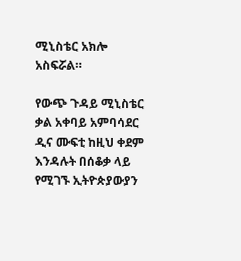ሚኒስቴር አክሎ አስፍሯል።

የውጭ ጉዳይ ሚኒስቴር ቃል አቀባይ አምባሳደር ዲና ሙፍቲ ከዚህ ቀደም እንዳሉት በሰቆቃ ላይ የሚገኙ ኢትዮጵያውያን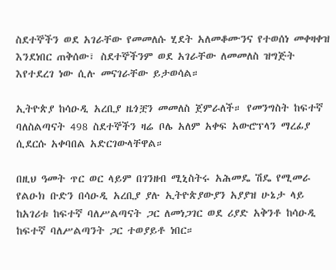ስደተኞችን ወደ አገራቸው የመመለሱ ሂደት አለመቆሙንና የተወሰነ መቀዛቀዝ እንደነበር ጠቅሰው፣ ስደተኞችንም ወደ አገራቸው ለመመለስ ዝግጅት እየተደረገ ነው ሲሉ መናገራቸው ይታወሳል።

ኢትዮጵያ ከሳዑዲ አረቢያ ዜጎቿን መመለስ ጀምራለች። የመንግስት ከፍተኛ ባለስልጣናት 498 ስደተኞችን ዛሬ ቦሌ አለም አቀፍ አውሮፕላን ማረፊያ ሲደርሱ አቀባበል አድርገውላቸዋል።

በዚህ ዓመት ጥር ወር ላይም በገንዘብ ሚኒስትሩ አሕመዴ ሽዴ የሚመራ የልዑክ ቡድን በሳዑዲ አረቢያ ያሉ ኢትዮጵያውያን አያያዝ ሁኔታ ላይ ከአገሪቱ ከፍተኛ ባለሥልጣናት ጋር ለመነጋገር ወደ ሪያድ አቅንቶ ከሳዑዲ ከፍተኛ ባለሥልጣንት ጋር ተወያይቶ ነበር።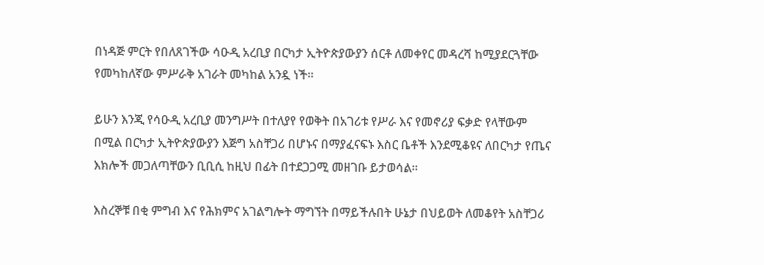በነዳጅ ምርት የበለጸገችው ሳዑዲ አረቢያ በርካታ ኢትዮጵያውያን ሰርቶ ለመቀየር መዳረሻ ከሚያደርጓቸው የመካከለኛው ምሥራቅ አገራት መካከል አንዷ ነች።

ይሁን እንጂ የሳዑዲ አረቢያ መንግሥት በተለያየ የወቅት በአገሪቱ የሥራ እና የመኖሪያ ፍቃድ የላቸውም በሚል በርካታ ኢትዮጵያውያን እጅግ አስቸጋሪ በሆኑና በማያፈናፍኑ እስር ቤቶች እንደሚቆዩና ለበርካታ የጤና እክሎች መጋለጣቸውን ቢቢሲ ከዚህ በፊት በተደጋጋሚ መዘገቡ ይታወሳል።

እስረኞቹ በቂ ምግብ እና የሕክምና አገልግሎት ማግኘት በማይችሉበት ሁኔታ በህይወት ለመቆየት አስቸጋሪ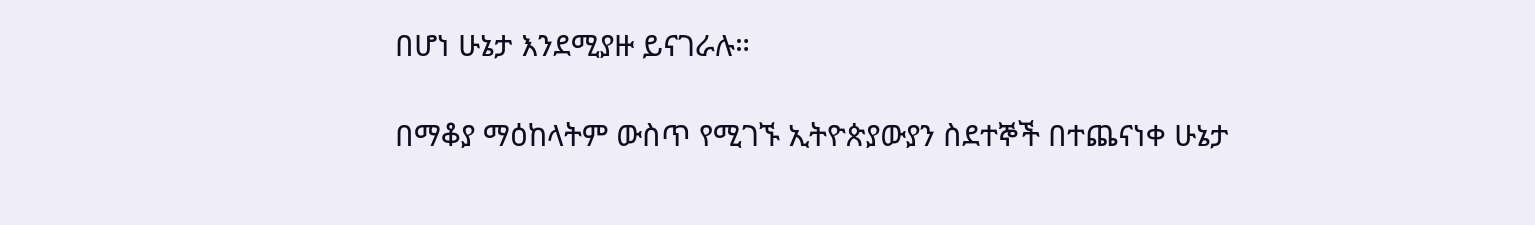በሆነ ሁኔታ እንደሚያዙ ይናገራሉ።

በማቆያ ማዕከላትም ውስጥ የሚገኙ ኢትዮጵያውያን ስደተኞች በተጨናነቀ ሁኔታ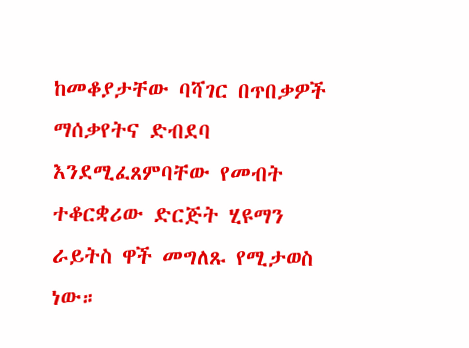ከመቆያታቸው ባሻገር በጥበቃዎች ማሰቃየትና ድብደባ እንደሚፈጸምባቸው የመብት ተቆርቋሪው ድርጅት ሂዩማን ራይትስ ዋች መግለጹ የሚታወስ ነው።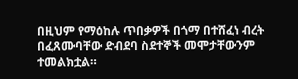በዚህም የማዕከሉ ጥበቃዎች በጎማ በተሸፈነ ብረት በፈጸሙባቸው ድብደባ ስደተኞች መሞታቸውንም ተመልክቷል።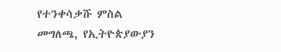የተንቀሳቃሹ ምስል መግለጫ, የኢትዮጵያውያን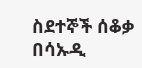ስደተኞች ሰቆቃ በሳኡዲ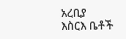አረቢያ እስርእ ቤቶች